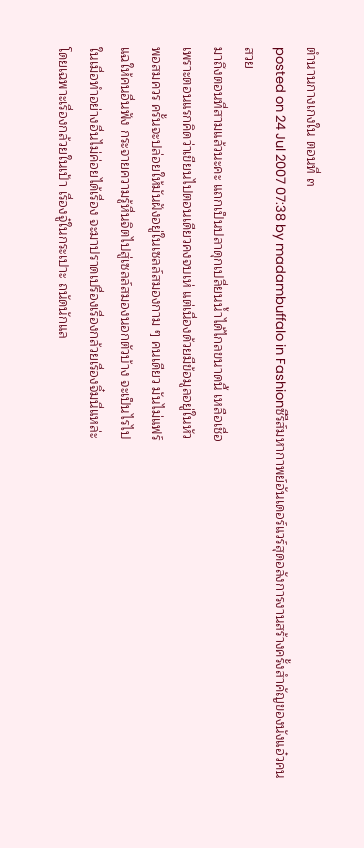ตำนานกางเกงใน ตอนที่ ๓
posted on 24 Jul 2007 07:38 by madambuffalo in Fashionซีรีส์มหากาพย์อันเดอร์แวร์สุดอลังการงานสร้างครั้งสำคัญของนังแอ๋วคนสวย
มาถึงตอนที่สามแล้วนะคะ แถกเป็นปลาดุกเปลี่ยนน้ำได้ไกลขนาดนี้ เหลือเชื่อ
เพราะตอนแรกคิดว่าเขียนไปตอนเดียวคงจบเห่ แต่เนื่องด้วยมีข้อมูลอยู่ในหัว
พอสมควร ครั้นจะปล่อยให้มันฝังอยู่ในเซลล์สมองกาม ๆ คนเดียว มันไม่แฟร์
แฉให้คนอื่นฟัง กระจายความรู้หื่นจิตไปสู่เซลล์สมองนอกตัวบ้าง จะเป็นไรไป
ในเมื่อทำอย่างอื่นไม่ค่อยได้เรื่อง จะมาปราดเปรื่องเรื่องกล้วยเรื่องจิ๋มนี่แหล่ะ
โดยเฉพาะเรื่องกล้วยในเป้า เรื่องจู๋ในกระเปาะ ถนัดนักแล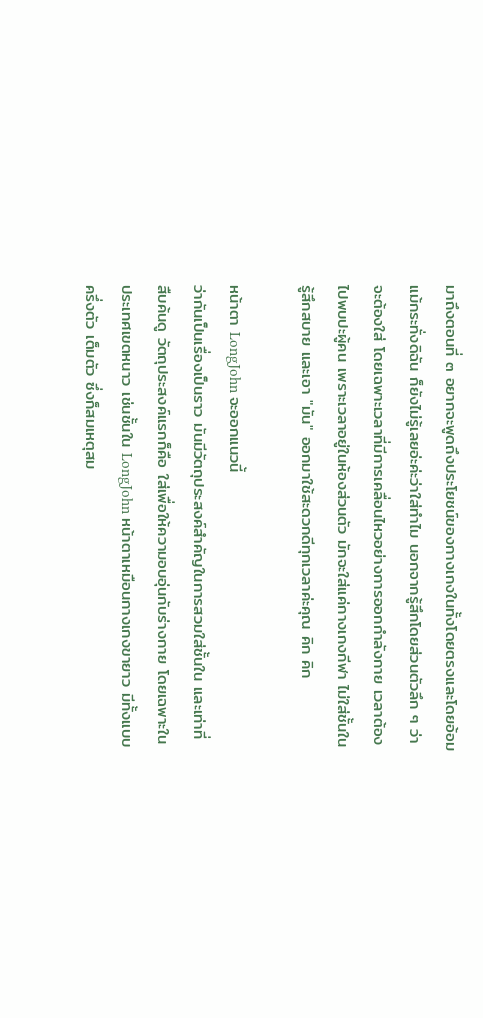มาถึงตอนที่ ๓ อยากจะพูดถึงประโยชน์ของกางเกงในทั้งโดยตรงและโดยอ้อม
แม้กระทั่งดิฉัน ก็ยังไม่รู้เลยอ่ะค่ะว่าใส่ทำไม นอกจากรู้สึกโดยส่วนตัวลึก ๆ ว่า
จะต้องใส่ โดยเฉพาะเวลาที่มีการเคลื่อนไหวอย่างการออกกำลังกาย เวลาต้อง
ไปพบปะผู้คน เพราะเวลาอยู่ในห้องส่วนตัว มักจะใส่แค่กางเกงกีฬา ไม่ใส่ชั้นใน
รู้สึกสบาย และเอา "มัน" ออกมาใช้สะดวกดีทุกเวลาค่ะคุณ คิก คิก

หน้าตา LongJohn จะออกแนวนี้
ว่ากันเป็นเรื่องเป็นราว มันมีวัตถุประสงค์สำคัญในการสวมใส่ชั้นใน และเท่าที่
สืบค้นดู วัตถุประสงค์แรกก็คือ ใส่เพื่อให้ความอบอุ่นกับร่างกาย โดยเฉพาะใน
ประเทศเขตหนาว เช่นชั้นใน LongJohn หน้าตาเหมือนกางเกงขายาว มีทั้งแบบ
ครึ่งตัว เต็มตัว ซึ่งก็สมเหตุสม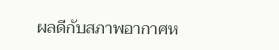ผลดีกับสภาพอากาศห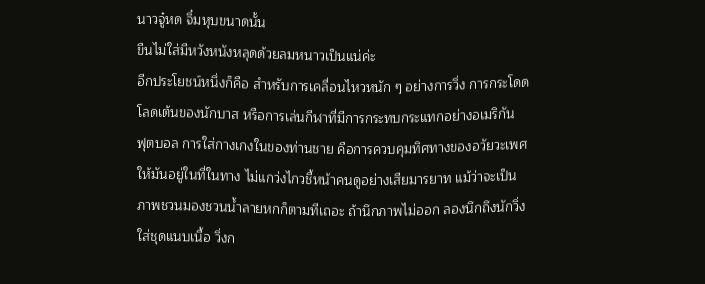นาวจู๋หด จิ๋มหุบขนาดนั้น
ขืนไม่ใส่มีหวังหนังหลุดด้วยลมหนาวเป็นแน่ค่ะ
อีกประโยชน์หนึ่งก็คือ สำหรับการเคลื่อนไหวหนัก ๆ อย่างการวิ่ง การกระโดด
โลดเต้นของนักบาส หรือการเล่นกีฬาที่มีการกระทบกระแทกอย่างอเมริกัน
ฟุตบอล การใส่กางเกงในของท่านชาย คือการควบคุมทิศทางของอวัยวะเพศ
ให้มันอยู่ในที่ในทาง ไม่แกว่งไกวชี้หน้าคนดูอย่างเสียมารยาท แม้ว่าจะเป็น
ภาพชวนมองชวนน้ำลายหกก็ตามทีเถอะ ถ้านึกภาพไม่ออก ลองนึกถึงนักวิ่ง
ใส่ชุดแนบเนื้อ วิ่งก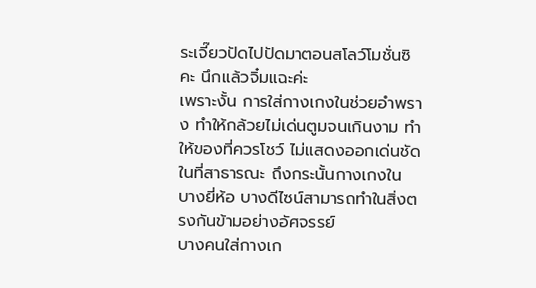ระเจี๊ยวปัดไปปัดมาตอนสโลว์โมชั่นซิคะ นึกแล้วจิ๋มแฉะค่ะ
เพราะงั้น การใส่กางเกงในช่วยอำพราง ทำให้กล้วยไม่เด่นตูมจนเกินงาม ทำ
ให้ของที่ควรโชว์ ไม่แสดงออกเด่นชัดในที่สาธารณะ ถึงกระนั้นกางเกงใน
บางยี่ห้อ บางดีไซน์สามารถทำในสิ่งตรงกันข้ามอย่างอัศจรรย์
บางคนใส่กางเก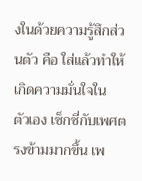งในด้วยความรู้สึกส่วนตัว คือ ใส่แล้วทำให้เกิดความมั่นใจใน
ตัวเอง เซ็กซี่กับเพศตรงข้ามมากขึ้น เพ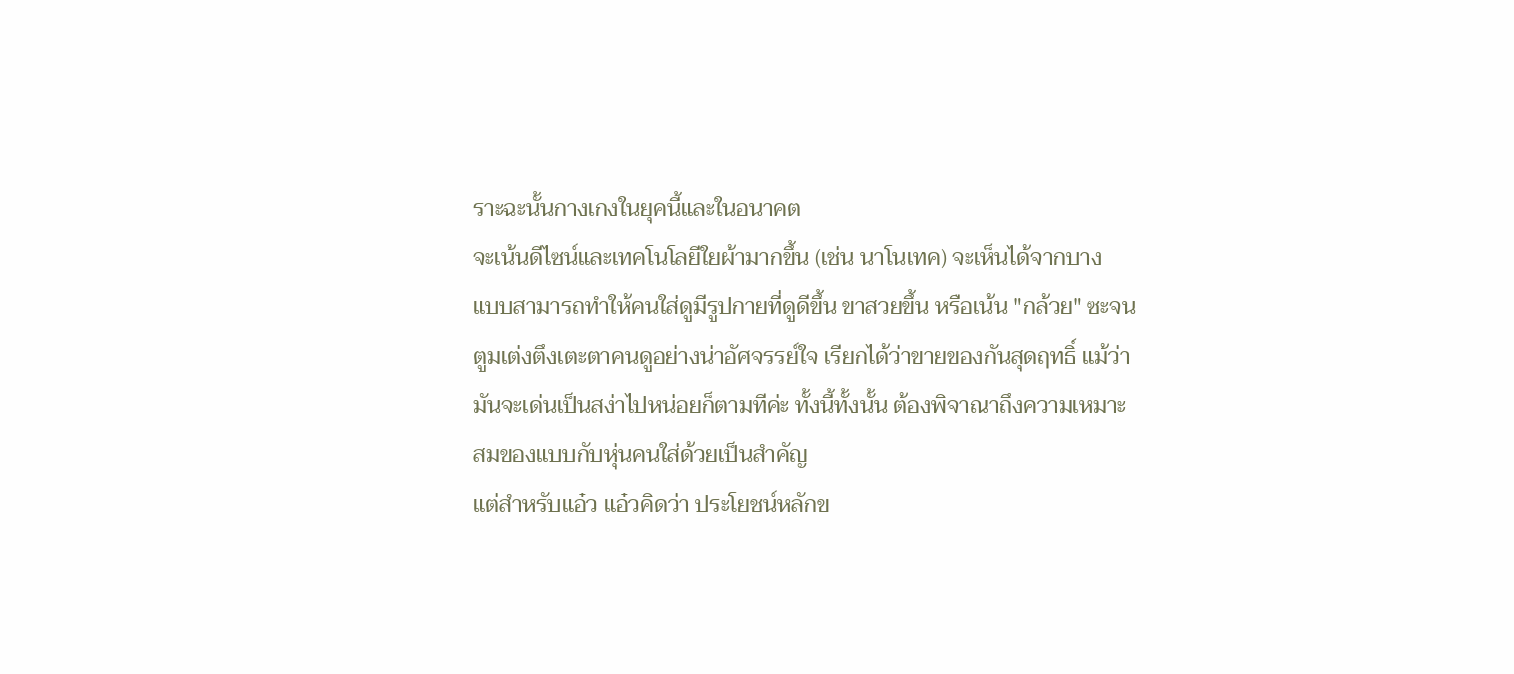ราะฉะนั้นกางเกงในยุคนี้และในอนาคต
จะเน้นดีไซน์และเทคโนโลยีใยผ้ามากขึ้น (เช่น นาโนเทค) จะเห็นได้จากบาง
แบบสามารถทำให้คนใส่ดูมีรูปกายที่ดูดีขึ้น ขาสวยขึ้น หรือเน้น "กล้วย" ซะจน
ตูมเต่งตึงเตะตาคนดูอย่างน่าอัศจรรย์ใจ เรียกได้ว่าขายของกันสุดฤทธิ์ แม้ว่า
มันจะเด่นเป็นสง่าไปหน่อยก็ตามทีค่ะ ทั้งนี้ทั้งนั้น ต้องพิจาณาถึงความเหมาะ
สมของแบบกับหุ่นคนใส่ด้วยเป็นสำคัญ
แต่สำหรับแอ๋ว แอ๋วคิดว่า ประโยชน์หลักข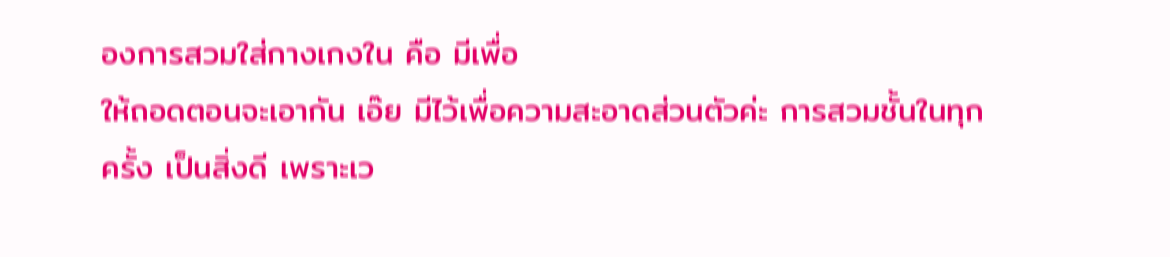องการสวมใส่กางเกงใน คือ มีเพื่อ
ให้ถอดตอนจะเอากัน เอ๊ย มีไว้เพื่อความสะอาดส่วนตัวค่ะ การสวมชั้นในทุก
ครั้ง เป็นสิ่งดี เพราะเว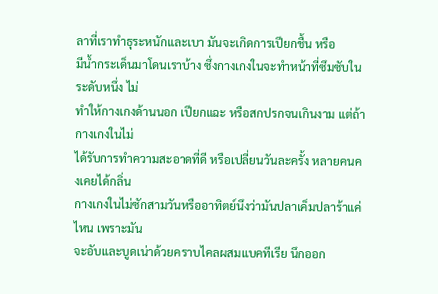ลาที่เราทำธุระหนักและเบา มันจะเกิดการเปียกชื้น หรือ
มีน้ำกระเด็นมาโดนเราบ้าง ซึ่งกางเกงในจะทำหน้าที่ซึมซับในระดับหนึ่ง ไม่
ทำให้กางเกงด้านนอก เปียกแฉะ หรือสกปรกจนเกินงาม แต่ถ้ากางเกงในไม่
ได้รับการทำความสะอาดที่ดี หรือเปลี่ยนวันละครั้ง หลายคนคงเคยได้กลิ่น
กางเกงในไม่ซักสามวันหรืออาทิตย์นึงว่ามันปลาเค็มปลาร้าแค่ไหน เพราะมัน
จะอับและบูดเน่าด้วยคราบไคลผสมแบคทีเรีย นึกออก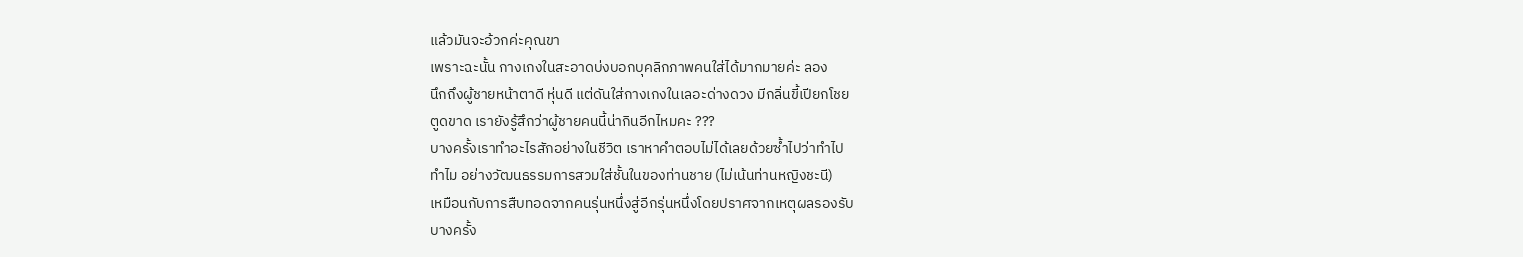แล้วมันจะอ้วกค่ะคุณขา
เพราะฉะนั้น กางเกงในสะอาดบ่งบอกบุคลิกภาพคนใส่ได้มากมายค่ะ ลอง
นึกถึงผู้ชายหน้าตาดี หุ่นดี แต่ดันใส่กางเกงในเลอะด่างดวง มีกลิ่นขี้เปียกโชย
ตูดขาด เรายังรู้สึกว่าผู้ชายคนนี้น่ากินอีกไหมคะ ???
บางครั้งเราทำอะไรสักอย่างในชีวิต เราหาคำตอบไม่ได้เลยด้วยซ้ำไปว่าทำไป
ทำไม อย่างวัฒนธรรมการสวมใส่ชั้นในของท่านชาย (ไม่เน้นท่านหญิงชะนี)
เหมือนกับการสืบทอดจากคนรุ่นหนึ่งสู่อีกรุ่นหนึ่งโดยปราศจากเหตุผลรองรับ
บางครั้ง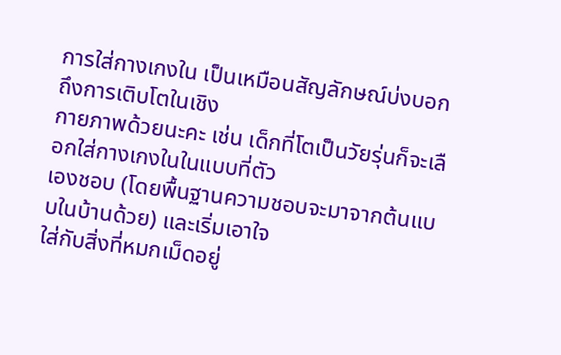การใส่กางเกงใน เป็นเหมือนสัญลักษณ์บ่งบอกถึงการเติบโตในเชิง
กายภาพด้วยนะคะ เช่น เด็กที่โตเป็นวัยรุ่นก็จะเลือกใส่กางเกงในในแบบที่ตัว
เองชอบ (โดยพื้นฐานความชอบจะมาจากต้นแบบในบ้านด้วย) และเริ่มเอาใจ
ใส่กับสิ่งที่หมกเม็ดอยู่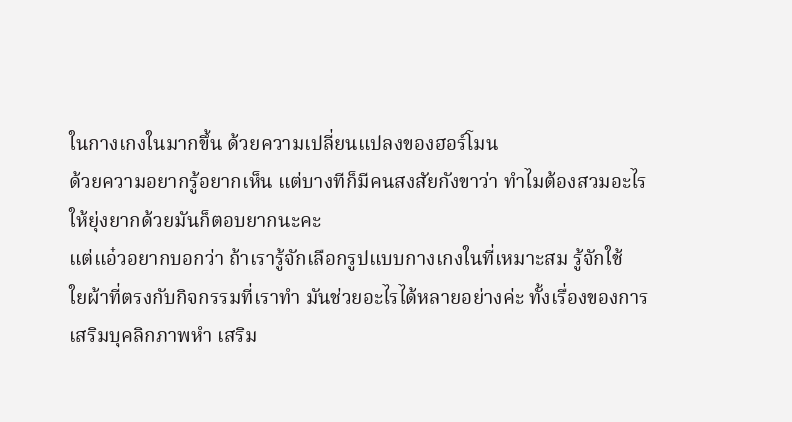ในกางเกงในมากขึ้น ด้วยความเปลี่ยนแปลงของฮอร์โมน
ด้วยความอยากรู้อยากเห็น แต่บางทีก็มีคนสงสัยกังขาว่า ทำไมต้องสวมอะไร
ให้ยุ่งยากด้วยมันก็ตอบยากนะคะ
แต่แอ๋วอยากบอกว่า ถ้าเรารู้จักเลือกรูปแบบกางเกงในที่เหมาะสม รู้จักใช้
ใยผ้าที่ตรงกับกิจกรรมที่เราทำ มันช่วยอะไรได้หลายอย่างค่ะ ทั้งเรื่องของการ
เสริมบุคลิกภาพหำ เสริม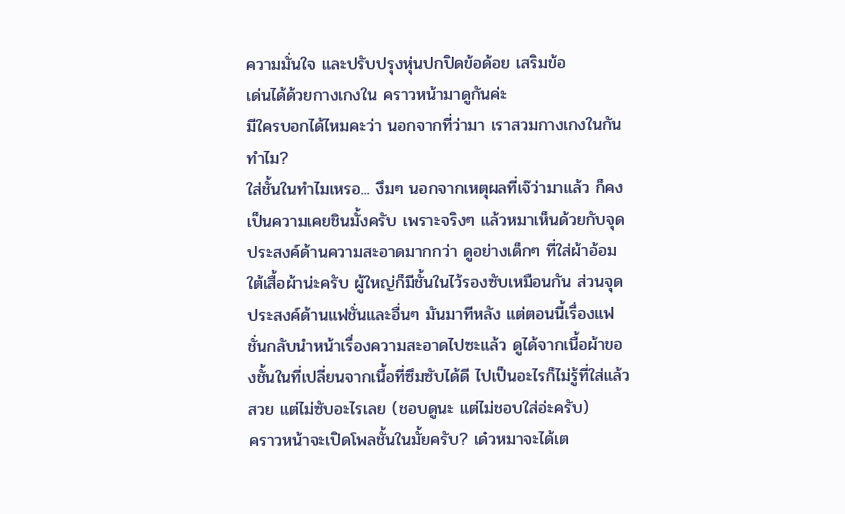ความมั่นใจ และปรับปรุงหุ่นปกปิดข้อด้อย เสริมข้อ
เด่นได้ด้วยกางเกงใน คราวหน้ามาดูกันค่ะ
มีใครบอกได้ไหมคะว่า นอกจากที่ว่ามา เราสวมกางเกงในกันทำไม?
ใส่ชั้นในทำไมเหรอ... งึมๆ นอกจากเหตุผลที่เจ๊ว่ามาแล้ว ก็คงเป็นความเคยชินมั้งครับ เพราะจริงๆ แล้วหมาเห็นด้วยกับจุดประสงค์ด้านความสะอาดมากกว่า ดูอย่างเด็กๆ ที่ใส่ผ้าอ้อมใต้เสื้อผ้าน่ะครับ ผู้ใหญ่ก็มีชั้นในไว้รองซับเหมือนกัน ส่วนจุดประสงค์ด้านแฟชั่นและอื่นๆ มันมาทีหลัง แต่ตอนนี้เรื่องแฟชั่นกลับนำหน้าเรื่องความสะอาดไปซะแล้ว ดูได้จากเนื้อผ้าของชั้นในที่เปลี่ยนจากเนื้อที่ซึมซับได้ดี ไปเป็นอะไรก็ไม่รู้ที่ใส่แล้วสวย แต่ไม่ซับอะไรเลย (ชอบดูนะ แต่ไม่ชอบใส่อ่ะครับ)
คราวหน้าจะเปิดโพลชั้นในมั้ยครับ? เด๋วหมาจะได้เต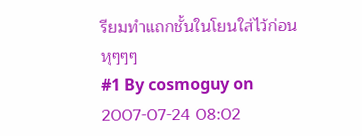รียมทำแถกชั้นในโยนใส่ไว้ก่อน หุๆๆๆ
#1 By cosmoguy on 2007-07-24 08:02